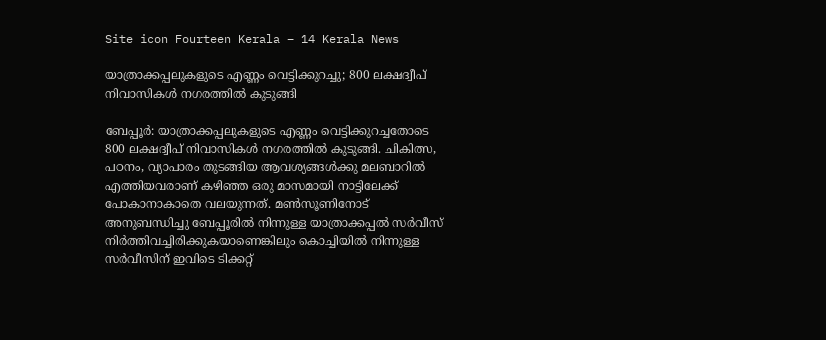Site icon Fourteen Kerala – 14 Kerala News

യാത്രാക്കപ്പലുകളുടെ എണ്ണം വെട്ടിക്കുറച്ചു; 800 ലക്ഷദ്വീപ് നിവാസികൾ നഗരത്തിൽ കുടുങ്ങി

ബേപ്പൂര്‍: യാത്രാക്കപ്പലുകളുടെ എണ്ണം വെട്ടിക്കുറച്ചതോടെ 800 ലക്ഷദ്വീപ് നിവാസികള്‍ നഗരത്തില്‍ കുടുങ്ങി. ചികിത്സ, പഠനം, വ്യാപാരം തുടങ്ങിയ ആവശ്യങ്ങള്‍ക്കു മലബാറില്‍ എത്തിയവരാണ് കഴിഞ്ഞ ഒരു മാസമായി നാട്ടിലേക്ക് പോകാനാകാതെ വലയുന്നത്. മണ്‍സൂണിനോട് അനുബന്ധിച്ചു ബേപ്പൂരില്‍ നിന്നുള്ള യാത്രാക്കപ്പല്‍ സര്‍വീസ് നിര്‍ത്തിവച്ചിരിക്കുകയാണെങ്കിലും കൊച്ചിയില്‍ നിന്നുള്ള സര്‍വീസിന് ഇവിടെ ടിക്കറ്റ്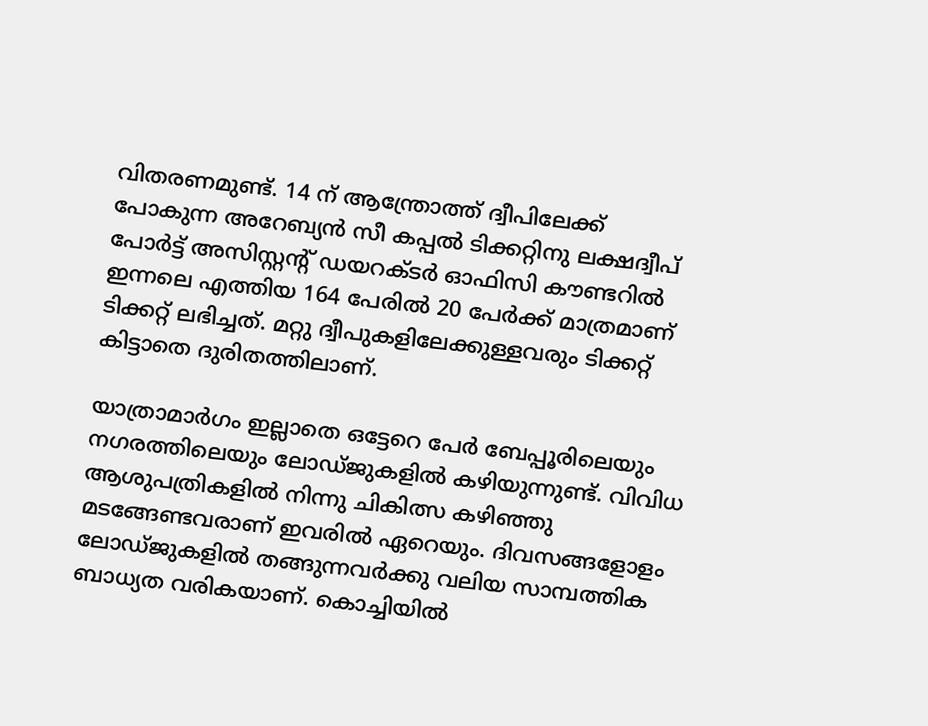വിതരണമുണ്ട്. 14 ന് ആന്ത്രോത്ത് ദ്വീപിലേക്ക് പോകുന്ന അറേബ്യന്‍ സീ കപ്പല്‍ ടിക്കറ്റിനു ലക്ഷദ്വീപ് പോര്‍ട്ട് അസിസ്റ്റന്റ് ഡയറക്ടര്‍ ഓഫിസി കൗണ്ടറില്‍ ഇന്നലെ എത്തിയ 164 പേരില്‍ 20 പേര്‍ക്ക് മാത്രമാണ് ടിക്കറ്റ് ലഭിച്ചത്. മറ്റു ദ്വീപുകളിലേക്കുള്ളവരും ടിക്കറ്റ് കിട്ടാതെ ദുരിതത്തിലാണ്.

യാത്രാമാര്‍ഗം ഇല്ലാതെ ഒട്ടേറെ പേര്‍ ബേപ്പൂരിലെയും നഗരത്തിലെയും ലോഡ്ജുകളില്‍ കഴിയുന്നുണ്ട്. വിവിധ ആശുപത്രികളില്‍ നിന്നു ചികിത്സ കഴിഞ്ഞു മടങ്ങേണ്ടവരാണ് ഇവരില്‍ ഏറെയും. ദിവസങ്ങളോളം ലോഡ്ജുകളില്‍ തങ്ങുന്നവര്‍ക്കു വലിയ സാമ്പത്തിക ബാധ്യത വരികയാണ്. കൊച്ചിയില്‍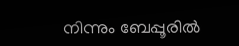നിന്നും ബേപ്പൂരില്‍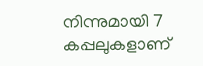നിന്നുമായി 7 കപ്പലുകളാണ്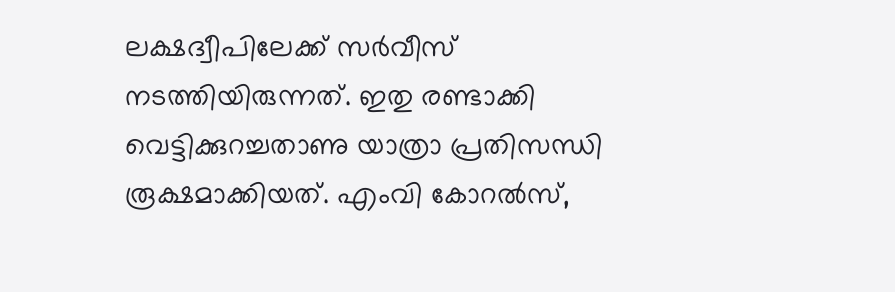ലക്ഷദ്വീപിലേക്ക് സര്‍വീസ് നടത്തിയിരുന്നത്. ഇതു രണ്ടാക്കി വെട്ടിക്കുറച്ചതാണു യാത്രാ പ്രതിസന്ധി രൂക്ഷമാക്കിയത്. എംവി കോറല്‍സ്,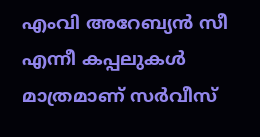എംവി അറേബ്യന്‍ സീ എന്നീ കപ്പലുകള്‍ മാത്രമാണ് സര്‍വീസ്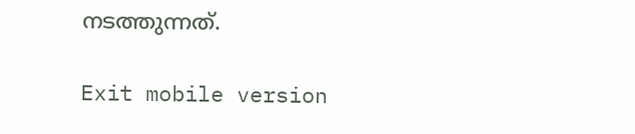നടത്തുന്നത്.

Exit mobile version